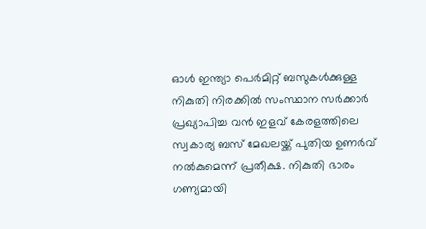ഓൾ ഇന്ത്യാ പെർമിറ്റ് ബസുകൾക്കുള്ള നികുതി നിരക്കിൽ സംസ്ഥാന സർക്കാർ പ്രഖ്യാപിച്ച വൻ ഇളവ് കേരളത്തിലെ സ്വകാര്യ ബസ് മേഖലയ്ക്ക് പുതിയ ഉണർവ് നൽകുമെന്ന് പ്രതീക്ഷ. നികുതി ഭാരം ഗണ്യമായി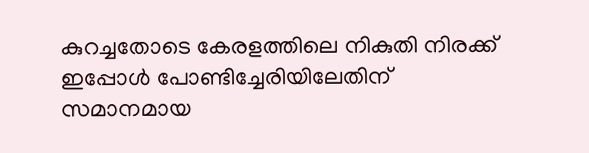കുറച്ചതോടെ കേരളത്തിലെ നികുതി നിരക്ക് ഇപ്പോൾ പോണ്ടിച്ചേരിയിലേതിന് സമാനമായ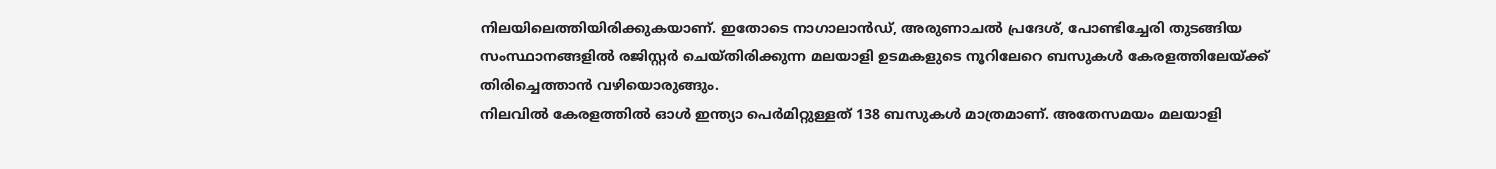നിലയിലെത്തിയിരിക്കുകയാണ്. ഇതോടെ നാഗാലാൻഡ്, അരുണാചൽ പ്രദേശ്, പോണ്ടിച്ചേരി തുടങ്ങിയ സംസ്ഥാനങ്ങളിൽ രജിസ്റ്റർ ചെയ്തിരിക്കുന്ന മലയാളി ഉടമകളുടെ നൂറിലേറെ ബസുകൾ കേരളത്തിലേയ്ക്ക് തിരിച്ചെത്താൻ വഴിയൊരുങ്ങും.
നിലവിൽ കേരളത്തിൽ ഓൾ ഇന്ത്യാ പെർമിറ്റുള്ളത് 138 ബസുകൾ മാത്രമാണ്. അതേസമയം മലയാളി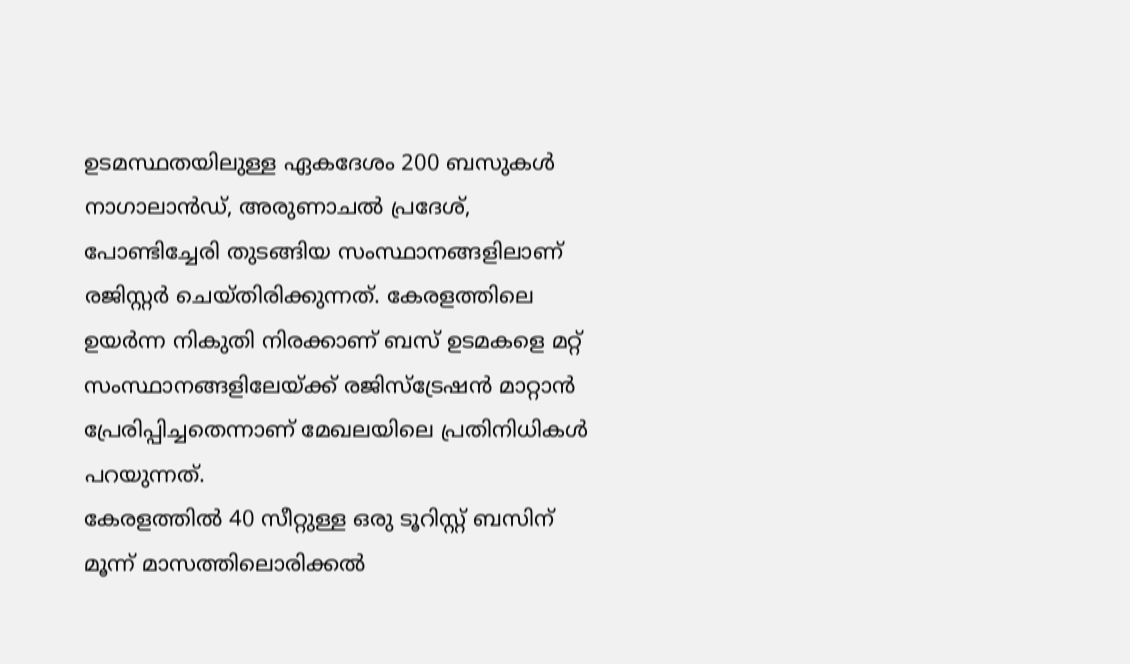ഉടമസ്ഥതയിലുള്ള ഏകദേശം 200 ബസുകൾ നാഗാലാൻഡ്, അരുണാചൽ പ്രദേശ്, പോണ്ടിച്ചേരി തുടങ്ങിയ സംസ്ഥാനങ്ങളിലാണ് രജിസ്റ്റർ ചെയ്തിരിക്കുന്നത്. കേരളത്തിലെ ഉയർന്ന നികുതി നിരക്കാണ് ബസ് ഉടമകളെ മറ്റ് സംസ്ഥാനങ്ങളിലേയ്ക്ക് രജിസ്ട്രേഷൻ മാറ്റാൻ പ്രേരിപ്പിച്ചതെന്നാണ് മേഖലയിലെ പ്രതിനിധികൾ പറയുന്നത്.
കേരളത്തിൽ 40 സീറ്റുള്ള ഒരു ടൂറിസ്റ്റ് ബസിന് മൂന്ന് മാസത്തിലൊരിക്കൽ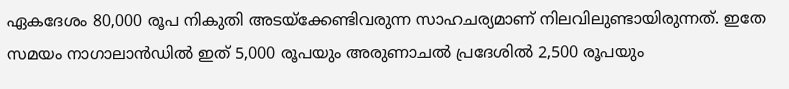ഏകദേശം 80,000 രൂപ നികുതി അടയ്ക്കേണ്ടിവരുന്ന സാഹചര്യമാണ് നിലവിലുണ്ടായിരുന്നത്. ഇതേ സമയം നാഗാലാൻഡിൽ ഇത് 5,000 രൂപയും അരുണാചൽ പ്രദേശിൽ 2,500 രൂപയും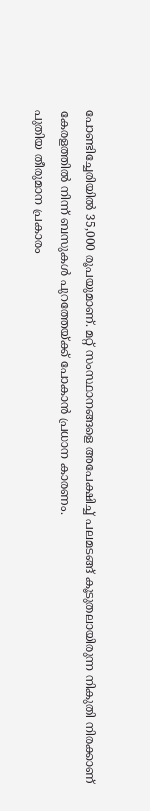പോണ്ടിച്ചേരിയിൽ 35,000 രൂപയുമാണ്. മറ്റ് സംസ്ഥാനങ്ങളെ അപേക്ഷിച്ച് പലമടങ്ങ് കൂടുതലായിരുന്ന നികുതി നിരക്കാണ് കേരളത്തിൽ നിന്ന് ബസുകൾ പുറത്തേയ്ക്ക് പോകാൻ പ്രധാന കാരണം.
പുതിയ തീരുമാന പ്രകാരം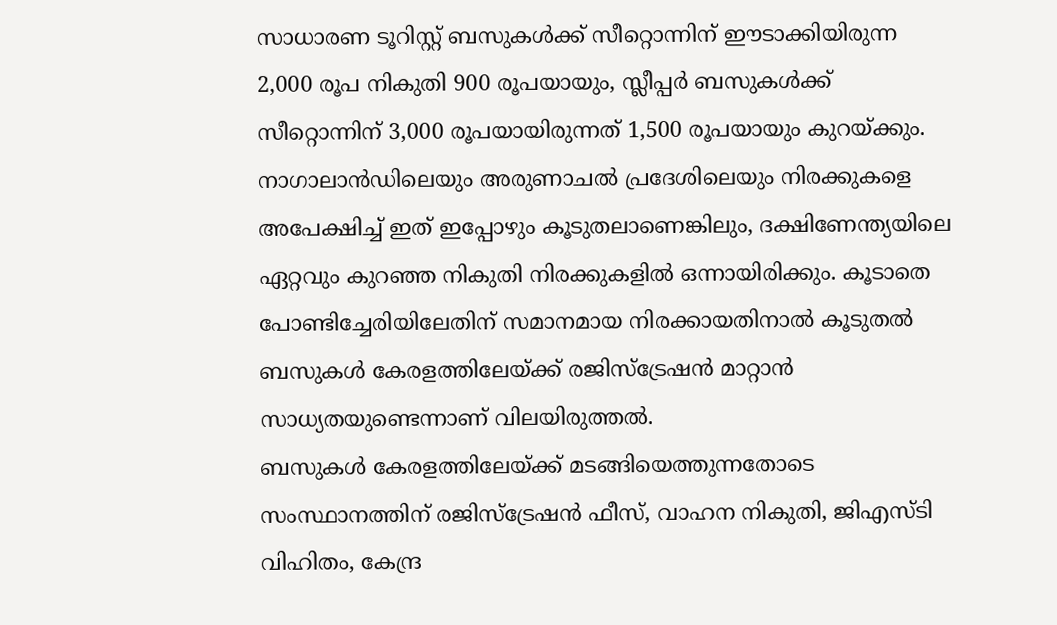സാധാരണ ടൂറിസ്റ്റ് ബസുകൾക്ക് സീറ്റൊന്നിന് ഈടാക്കിയിരുന്ന 2,000 രൂപ നികുതി 900 രൂപയായും, സ്ലീപ്പർ ബസുകൾക്ക് സീറ്റൊന്നിന് 3,000 രൂപയായിരുന്നത് 1,500 രൂപയായും കുറയ്ക്കും. നാഗാലാൻഡിലെയും അരുണാചൽ പ്രദേശിലെയും നിരക്കുകളെ അപേക്ഷിച്ച് ഇത് ഇപ്പോഴും കൂടുതലാണെങ്കിലും, ദക്ഷിണേന്ത്യയിലെ ഏറ്റവും കുറഞ്ഞ നികുതി നിരക്കുകളിൽ ഒന്നായിരിക്കും. കൂടാതെ പോണ്ടിച്ചേരിയിലേതിന് സമാനമായ നിരക്കായതിനാൽ കൂടുതൽ ബസുകൾ കേരളത്തിലേയ്ക്ക് രജിസ്ട്രേഷൻ മാറ്റാൻ സാധ്യതയുണ്ടെന്നാണ് വിലയിരുത്തൽ.
ബസുകൾ കേരളത്തിലേയ്ക്ക് മടങ്ങിയെത്തുന്നതോടെ സംസ്ഥാനത്തിന് രജിസ്ട്രേഷൻ ഫീസ്, വാഹന നികുതി, ജിഎസ്ടി വിഹിതം, കേന്ദ്ര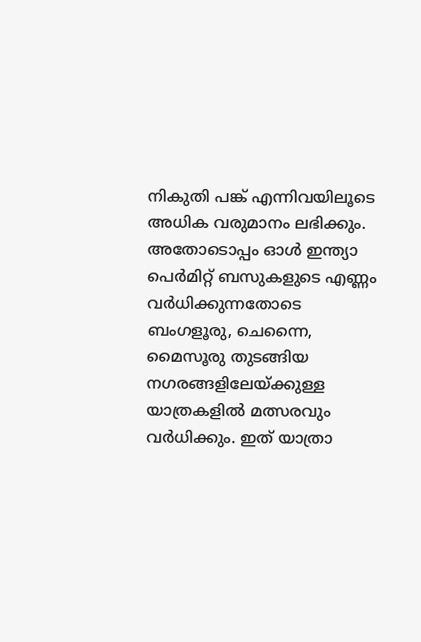നികുതി പങ്ക് എന്നിവയിലൂടെ അധിക വരുമാനം ലഭിക്കും. അതോടൊപ്പം ഓൾ ഇന്ത്യാ പെർമിറ്റ് ബസുകളുടെ എണ്ണം വർധിക്കുന്നതോടെ ബംഗളൂരു, ചെന്നൈ, മൈസൂരു തുടങ്ങിയ നഗരങ്ങളിലേയ്ക്കുള്ള യാത്രകളിൽ മത്സരവും വർധിക്കും. ഇത് യാത്രാ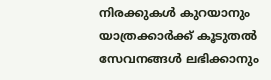നിരക്കുകൾ കുറയാനും യാത്രക്കാർക്ക് കൂടുതൽ സേവനങ്ങൾ ലഭിക്കാനും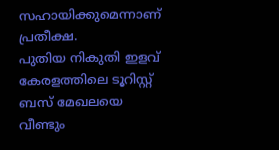സഹായിക്കുമെന്നാണ് പ്രതീക്ഷ.
പുതിയ നികുതി ഇളവ് കേരളത്തിലെ ടൂറിസ്റ്റ് ബസ് മേഖലയെ വീണ്ടും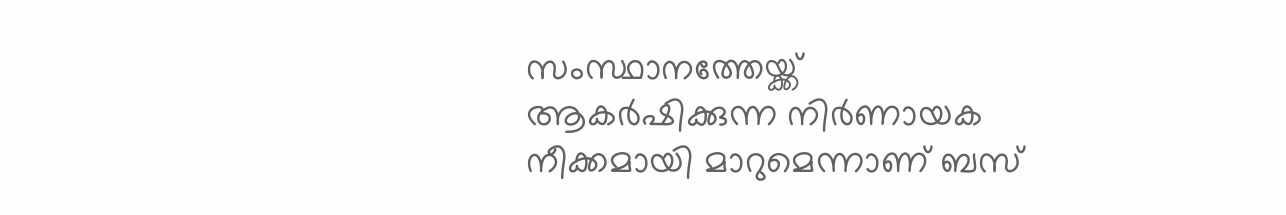സംസ്ഥാനത്തേയ്ക്ക് ആകർഷിക്കുന്ന നിർണായക നീക്കമായി മാറുമെന്നാണ് ബസ്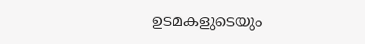ഉടമകളുടെയും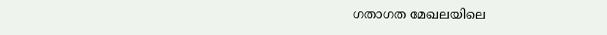ഗതാഗത മേഖലയിലെ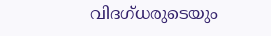വിദഗ്ധരുടെയും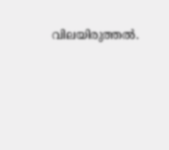വിലയിരുത്തൽ.